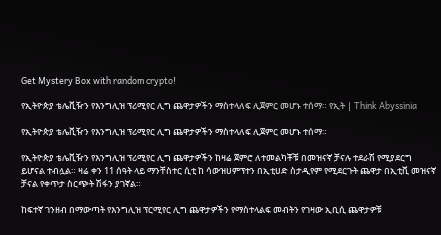Get Mystery Box with random crypto!

የኢትዮጵያ ቴሌቪዥን የእንግሊዝ ፕሪሚየር ሊግ ጨዋታዎችን ማስተላለፍ ሊጀምር መሆኑ ተሰማ። የኢት | Think Abyssinia

የኢትዮጵያ ቴሌቪዥን የእንግሊዝ ፕሪሚየር ሊግ ጨዋታዎችን ማስተላለፍ ሊጀምር መሆኑ ተሰማ።

የኢትዮጵያ ቴሌቪዥን የእንግሊዝ ፕሪሚየር ሊግ ጨዋታዎችን ከዛሬ ጀምሮ ለተመልካቾቹ በመዝናኛ ቻናሉ ተደራሽ የሚያደርግ ይሆናል ተብሏል። ዛሬ ቀን 11 ሰዓት ላይ ማንቸስተር ሲቲ ከ ሳውዝሀምፕተን በኢቲሀድ ስታዲየም የሚደርጉት ጨዋታ በኢቲቪ መዝናኛ ቻናል የቀጥታ ስርጭት ሽፋን ያገኛል።

ከፍተኛ ገንዘብ በማውጣት የእንግሊዝ ፕርሚየር ሊግ ጨዋታዎችን የማስተላልፍ መብትን የገዛው ኢቢሲ ጨዋታዎቹ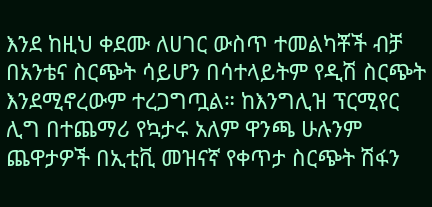እንደ ከዚህ ቀደሙ ለሀገር ውስጥ ተመልካቾች ብቻ በአንቴና ስርጭት ሳይሆን በሳተላይትም የዲሽ ስርጭት እንደሚኖረውም ተረጋግጧል። ከእንግሊዝ ፕርሚየር ሊግ በተጨማሪ የኳታሩ አለም ዋንጫ ሁሉንም ጨዋታዎች በኢቲቪ መዝናኛ የቀጥታ ስርጭት ሽፋን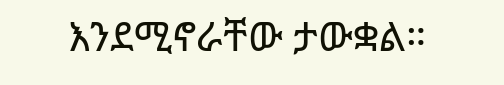እንደሚኖራቸው ታውቋል።